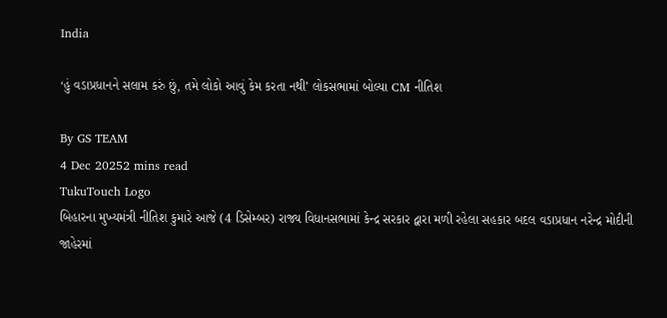India

‘હું વડાપ્રધાનને સલામ કરું છું, તમે લોકો આવું કેમ કરતા નથી’ લોકસભામાં બોલ્યા CM નીતિશ

By GS TEAM
4 Dec 20252 mins read
TukuTouch Logo
બિહારના મુખ્યમંત્રી નીતિશ કુમારે આજે (4 ડિસેમ્બર) રાજ્ય વિધાનસભામાં કેન્દ્ર સરકાર દ્વારા મળી રહેલા સહકાર બદલ વડાપ્રધાન નરેન્દ્ર મોદીની જાહેરમાં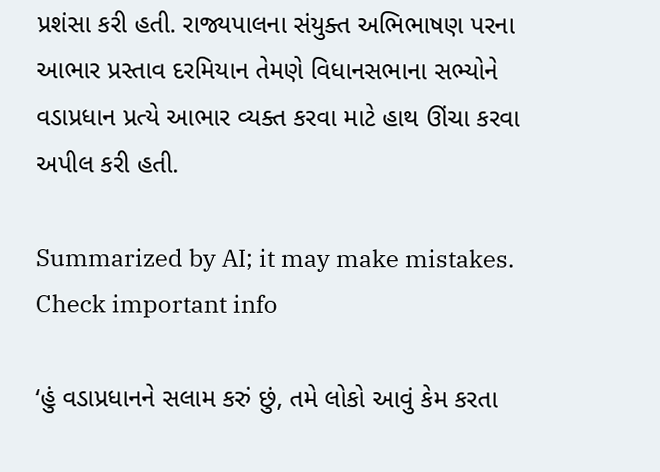પ્રશંસા કરી હતી. રાજ્યપાલના સંયુક્ત અભિભાષણ પરના આભાર પ્રસ્તાવ દરમિયાન તેમણે વિધાનસભાના સભ્યોને વડાપ્રધાન પ્રત્યે આભાર વ્યક્ત કરવા માટે હાથ ઊંચા કરવા અપીલ કરી હતી.

Summarized by AI; it may make mistakes. Check important info

‘હું વડાપ્રધાનને સલામ કરું છું, તમે લોકો આવું કેમ કરતા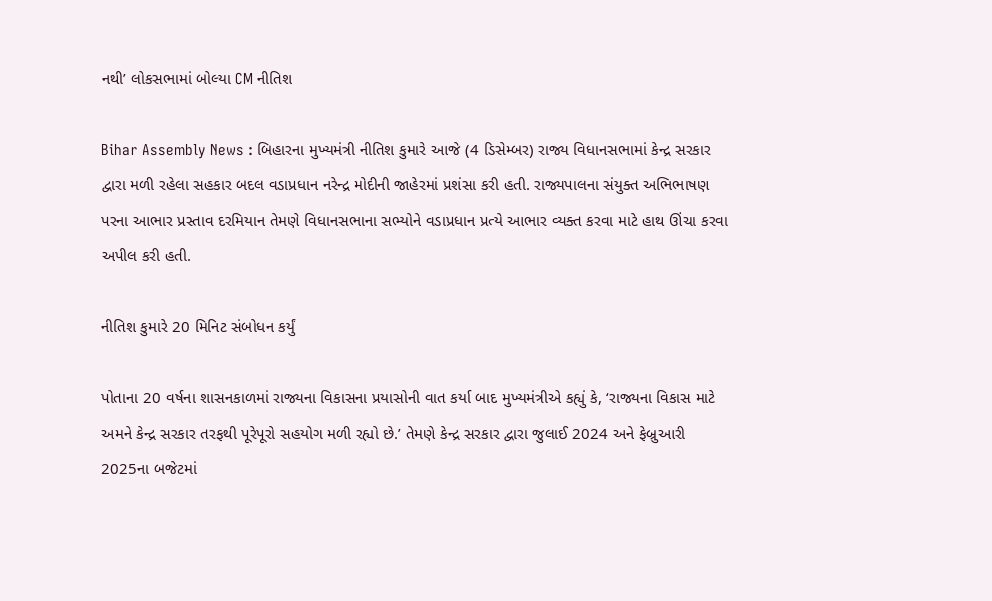નથી’ લોકસભામાં બોલ્યા CM નીતિશ

Bihar Assembly News : બિહારના મુખ્યમંત્રી નીતિશ કુમારે આજે (4 ડિસેમ્બર) રાજ્ય વિધાનસભામાં કેન્દ્ર સરકાર દ્વારા મળી રહેલા સહકાર બદલ વડાપ્રધાન નરેન્દ્ર મોદીની જાહેરમાં પ્રશંસા કરી હતી. રાજ્યપાલના સંયુક્ત અભિભાષણ પરના આભાર પ્રસ્તાવ દરમિયાન તેમણે વિધાનસભાના સભ્યોને વડાપ્રધાન પ્રત્યે આભાર વ્યક્ત કરવા માટે હાથ ઊંચા કરવા અપીલ કરી હતી.

નીતિશ કુમારે 20 મિનિટ સંબોધન કર્યું

પોતાના 20 વર્ષના શાસનકાળમાં રાજ્યના વિકાસના પ્રયાસોની વાત કર્યા બાદ મુખ્યમંત્રીએ કહ્યું કે, ‘રાજ્યના વિકાસ માટે અમને કેન્દ્ર સરકાર તરફથી પૂરેપૂરો સહયોગ મળી રહ્યો છે.’ તેમણે કેન્દ્ર સરકાર દ્વારા જુલાઈ 2024 અને ફેબ્રુઆરી 2025ના બજેટમાં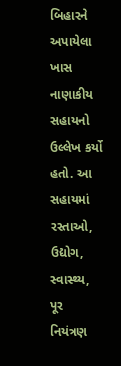બિહારને અપાયેલા ખાસ નાણાકીય સહાયનો ઉલ્લેખ કર્યો હતો. આ સહાયમાં રસ્તાઓ, ઉદ્યોગ, સ્વાસ્થ્ય, પૂર નિયંત્રણ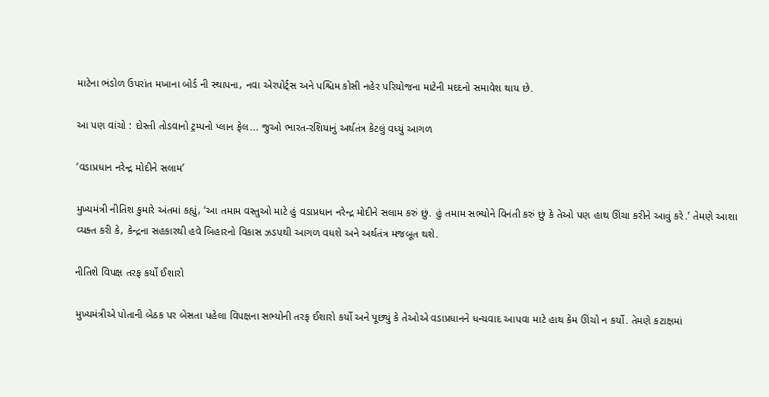માટેના ભંડોળ ઉપરાંત મખાના બોર્ડ ની સ્થાપના, નવા એરપોર્ટ્સ અને પશ્ચિમ કોસી નહેર પરિયોજના માટેની મદદનો સમાવેશ થાય છે.

આ પણ વાંચો : દોસ્તી તોડવાનો ટ્રમ્પનો પ્લાન ફેલ... જુઓ ભારત-રશિયાનું અર્થતંત્ર કેટલું વધ્યું આગળ

‘વડાપ્રધાન નરેન્દ્ર મોદીને સલામ’

મુખ્યમંત્રી નીતિશ કુમારે અંતમાં કહ્યું, ‘આ તમામ વસ્તુઓ માટે હું વડાપ્રધાન નરેન્દ્ર મોદીને સલામ કરું છું. હું તમામ સભ્યોને વિનંતી કરું છું કે તેઓ પણ હાથ ઊંચા કરીને આવું કરે.’ તેમણે આશા વ્યક્ત કરી કે, કેન્દ્રના સહકારથી હવે બિહારનો વિકાસ ઝડપથી આગળ વધશે અને અર્થતંત્ર મજબૂત થશે.

નીતિશે વિપક્ષ તરફ કર્યો ઈશારો

મુખ્યમંત્રીએ પોતાની બેઠક પર બેસતા પહેલા વિપક્ષના સભ્યોની તરફ ઈશારો કર્યો અને પૂછ્યું કે તેઓએ વડાપ્રધાનને ધન્યવાદ આપવા માટે હાથ કેમ ઊંચો ન કર્યો. તેમણે કટાક્ષમાં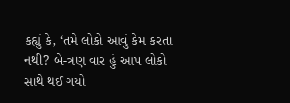કહ્યું કે, ‘તમે લોકો આવું કેમ કરતા નથી? બે-ત્રણ વાર હું આપ લોકો સાથે થઈ ગયો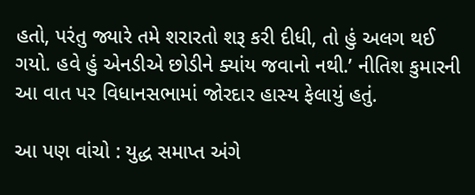હતો, પરંતુ જ્યારે તમે શરારતો શરૂ કરી દીધી, તો હું અલગ થઈ ગયો. હવે હું એનડીએ છોડીને ક્યાંય જવાનો નથી.’ નીતિશ કુમારની આ વાત પર વિધાનસભામાં જોરદાર હાસ્ય ફેલાયું હતું.

આ પણ વાંચો : યુદ્ધ સમાપ્ત અંગે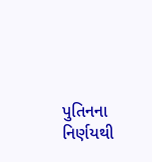પુતિનના નિર્ણયથી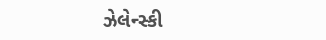ઝેલેન્સ્કી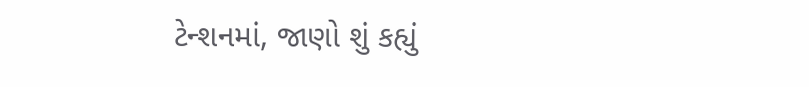ટેન્શનમાં, જાણો શું કહ્યું